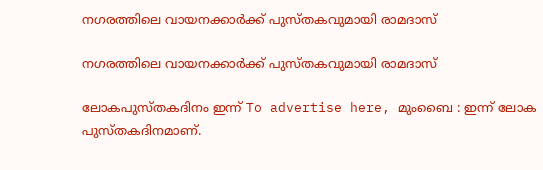നഗരത്തിലെ വായനക്കാർക്ക് പുസ്തകവുമായി രാമദാസ്

നഗരത്തിലെ വായനക്കാർക്ക് പുസ്തകവുമായി രാമദാസ്

ലോകപുസ്തകദിനം ഇന്ന് To advertise here, മുംബൈ : ഇന്ന് ലോക പുസ്തകദിനമാണ്.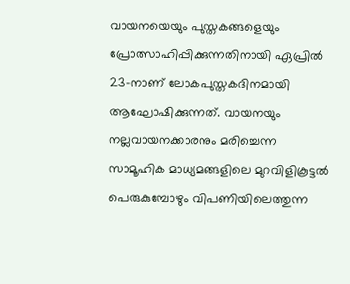വായനയെയും പുസ്തകങ്ങളെയും പ്രോത്സാഹിപ്പിക്കുന്നതിനായി ഏപ്രിൽ 23-നാണ് ലോകപുസ്തകദിനമായി ആഘോഷിക്കുന്നത്. വായനയും നല്ലവായനക്കാരനും മരിച്ചെന്ന സാമൂഹിക മാധ്യമങ്ങളിലെ മുറവിളികൂട്ടൽ പെരുകുമ്പോഴും വിപണിയിലെത്തുന്ന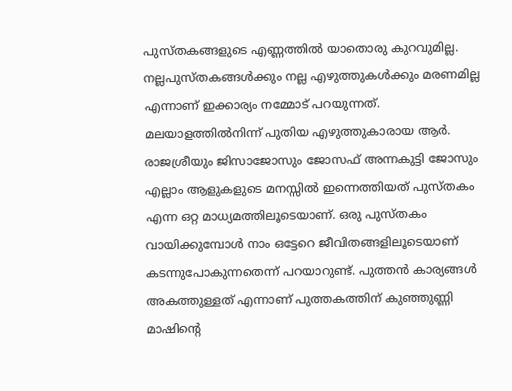പുസ്തകങ്ങളുടെ എണ്ണത്തിൽ യാതൊരു കുറവുമില്ല. നല്ലപുസ്തകങ്ങൾക്കും നല്ല എഴുത്തുകൾക്കും മരണമില്ല എന്നാണ് ഇക്കാര്യം നമ്മോട് പറയുന്നത്. മലയാളത്തിൽനിന്ന് പുതിയ എഴുത്തുകാരായ ആർ. രാജശ്രീയും ജിസാജോസും ജോസഫ് അന്നകുട്ടി ജോസും എല്ലാം ആളുകളുടെ മനസ്സിൽ ഇന്നെത്തിയത് പുസ്തകം എന്ന ഒറ്റ മാധ്യമത്തിലൂടെയാണ്. ഒരു പുസ്തകം വായിക്കുമ്പോൾ നാം ഒട്ടേറെ ജീവിതങ്ങളിലൂടെയാണ് കടന്നുപോകുന്നതെന്ന് പറയാറുണ്ട്. പുത്തൻ കാര്യങ്ങൾ അകത്തുള്ളത് എന്നാണ് പുത്തകത്തിന് കുഞ്ഞുണ്ണി മാഷിന്റെ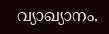വ്യാഖ്യാനം.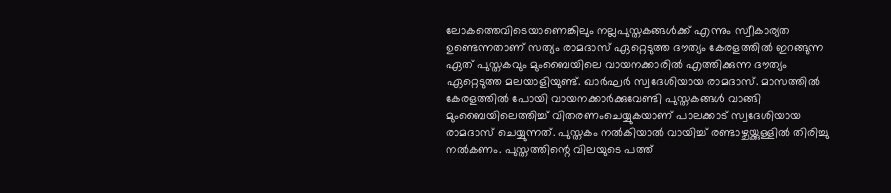ലോകത്തെവിടെയാണെങ്കിലും നല്ലപുസ്തകങ്ങൾക്ക് എന്നും സ്വീകാര്യത ഉണ്ടെന്നതാണ് സത്യം രാമദാസ് ഏറ്റെടുത്ത ദൗത്യം കേരളത്തിൽ ഇറങ്ങുന്ന ഏത് പുസ്തകവും മുംബൈയിലെ വായനക്കാരിൽ എത്തിക്കുന്ന ദൗത്യം ഏറ്റെടുത്ത മലയാളിയുണ്ട്. ഖാർഘർ സ്വദേശിയായ രാമദാസ്. മാസത്തിൽ കേരളത്തിൽ പോയി വായനക്കാർക്കുവേണ്ടി പുസ്തകങ്ങൾ വാങ്ങി മുംബൈയിലെത്തിച്ച് വിതരണംചെയ്യുകയാണ് പാലക്കാട് സ്വദേശിയായ രാമദാസ് ചെയ്യുന്നത്. പുസ്തകം നൽകിയാൽ വായിച്ച് രണ്ടാഴ്ചയ്ക്കുള്ളിൽ തിരിച്ചു നൽകണം. പുസ്തത്തിന്റെ വിലയുടെ പത്ത്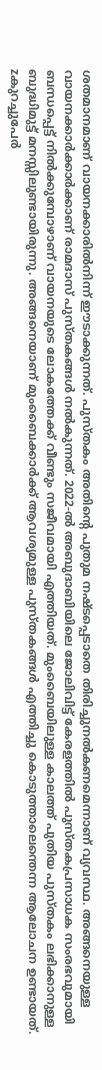ശതമാനമാണ് വായനക്കാരിൽനിന്ന് ഈടാക്കുന്നത്. പുസ്തകം അതിന്റെ പുതുമ നഷ്ടപ്പെടാതെ തിരിച്ചുനൽകണമെന്നാണ് വ്യവസ്ഥ. അങ്ങനെയുള്ള വായനക്കാർക്കാർക്കാണ് രാമദാസ് പുസ്തകങ്ങൾ നൽകുന്നത്. 2022-ൽ അബുദാബിയിലെ ജോലിവിട്ട് കേരളത്തിൽ പുസ്തകപ്രസാധക സംരഭവുമായി ബന്ധപ്പെട്ട് നിൽക്കുമ്പോഴാണ് വായനയുടെ ലോകത്തേക്ക് വീണ്ടും സജീവമായി എത്തിയത്. മുംബൈയിലുള്ള കാലത്ത് പുതിയ പുസ്തകം ലഭിക്കാനുള്ള ബുദ്ധിമുട്ട് മനസ്സിലുണ്ടായിരുന്നു. അങ്ങനെയാണ് മുംബൈക്കാർക്ക് ആവശ്യമുള്ള പുസ്തകങ്ങൾ എത്തിച്ചു കൊടുത്താലെന്തെന്ന ആലോചന ഉണ്ടായത്. zകുറച്ചുപേർ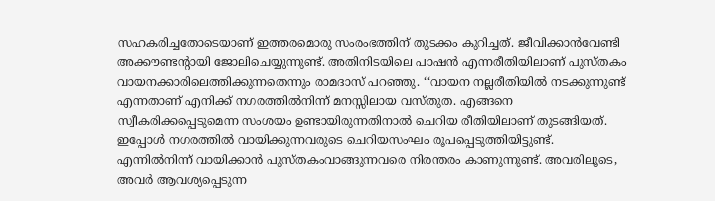സഹകരിച്ചതോടെയാണ് ഇത്തരമൊരു സംരംഭത്തിന് തുടക്കം കുറിച്ചത്. ജീവിക്കാൻവേണ്ടി അക്കൗണ്ടന്റായി ജോലിചെയ്യുന്നുണ്ട്. അതിനിടയിലെ പാഷൻ എന്നരീതിയിലാണ് പുസ്തകം വായനക്കാരിലെത്തിക്കുന്നതെന്നും രാമദാസ് പറഞ്ഞു. ‘‘വായന നല്ലരീതിയിൽ നടക്കുന്നുണ്ട് എന്നതാണ് എനിക്ക് നഗരത്തിൽനിന്ന് മനസ്സിലായ വസ്തുത. എങ്ങനെ സ്വീകരിക്കപ്പെടുമെന്ന സംശയം ഉണ്ടായിരുന്നതിനാൽ ചെറിയ രീതിയിലാണ് തുടങ്ങിയത്. ഇപ്പോൾ നഗരത്തിൽ വായിക്കുന്നവരുടെ ചെറിയസംഘം രൂപപ്പെടുത്തിയിട്ടുണ്ട്. എന്നിൽനിന്ന് വായിക്കാൻ പുസ്തകംവാങ്ങുന്നവരെ നിരന്തരം കാണുന്നുണ്ട്. അവരിലൂടെ, അവർ ആവശ്യപ്പെടുന്ന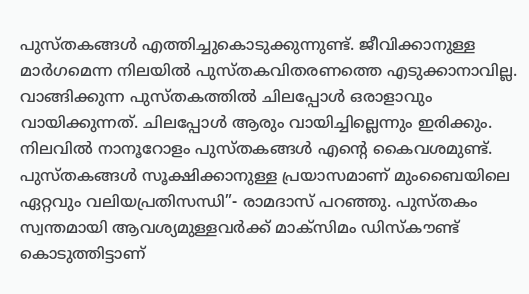പുസ്തകങ്ങൾ എത്തിച്ചുകൊടുക്കുന്നുണ്ട്. ജീവിക്കാനുള്ള മാർഗമെന്ന നിലയിൽ പുസ്തകവിതരണത്തെ എടുക്കാനാവില്ല. വാങ്ങിക്കുന്ന പുസ്തകത്തിൽ ചിലപ്പോൾ ഒരാളാവും വായിക്കുന്നത്. ചിലപ്പോൾ ആരും വായിച്ചില്ലെന്നും ഇരിക്കും. നിലവിൽ നാനൂറോളം പുസ്തകങ്ങൾ എന്റെ കൈവശമുണ്ട്. പുസ്തകങ്ങൾ സൂക്ഷിക്കാനുള്ള പ്രയാസമാണ് മുംബൈയിലെ ഏറ്റവും വലിയപ്രതിസന്ധി”- രാമദാസ് പറഞ്ഞു. പുസ്തകം സ്വന്തമായി ആവശ്യമുള്ളവർക്ക് മാക്സിമം ഡിസ്‌കൗണ്ട് കൊടുത്തിട്ടാണ്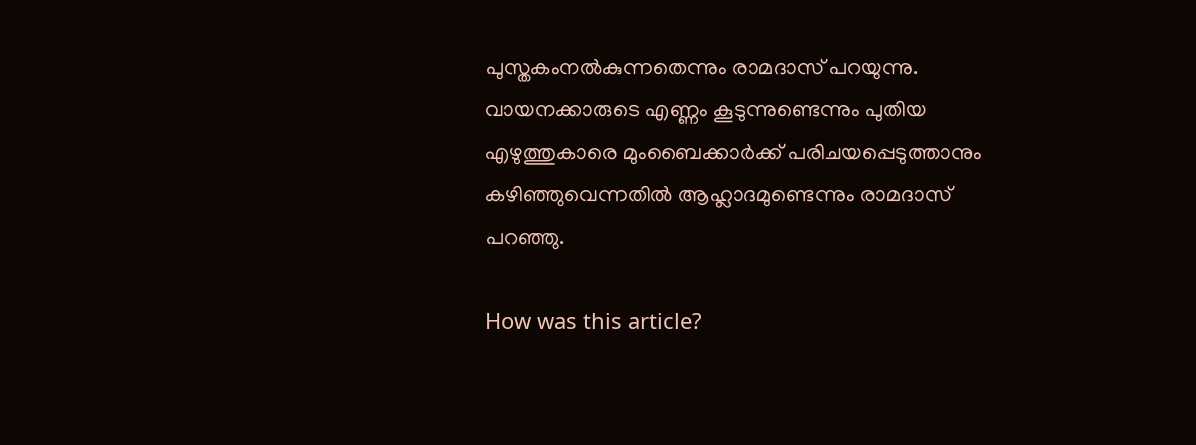പുസ്തകംനൽകുന്നതെന്നും രാമദാസ് പറയുന്നു. വായനക്കാരുടെ എണ്ണം കൂടുന്നുണ്ടെന്നും പുതിയ എഴുത്തുകാരെ മുംബൈക്കാർക്ക് പരിചയപ്പെടുത്താനും കഴിഞ്ഞുവെന്നതിൽ ആഹ്ലാദമുണ്ടെന്നും രാമദാസ് പറഞ്ഞു.

How was this article?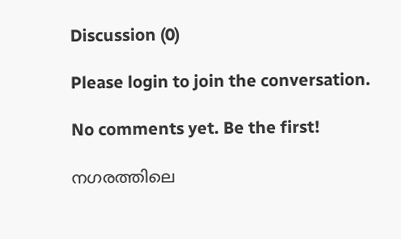Discussion (0)

Please login to join the conversation.

No comments yet. Be the first!

നഗരത്തിലെ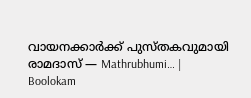വായനക്കാർക്ക് പുസ്തകവുമായി രാമദാസ് — Mathrubhumi… | Boolokam